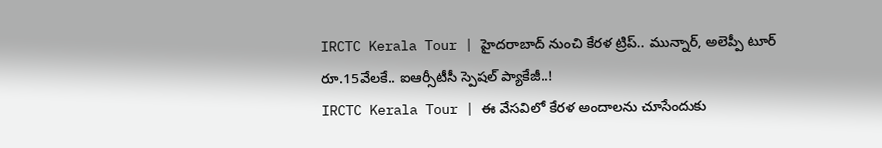IRCTC Kerala Tour | హైదరాబాద్ నుంచి కేరళ ట్రిప్.. మున్నార్, అలెప్పీ టూర్ రూ.15వేలకే.. ఐఆర్సీటీసీ స్పెషల్ ప్యాకేజీ..!
IRCTC Kerala Tour | ఈ వేసవిలో కేరళ అందాలను చూసేందుకు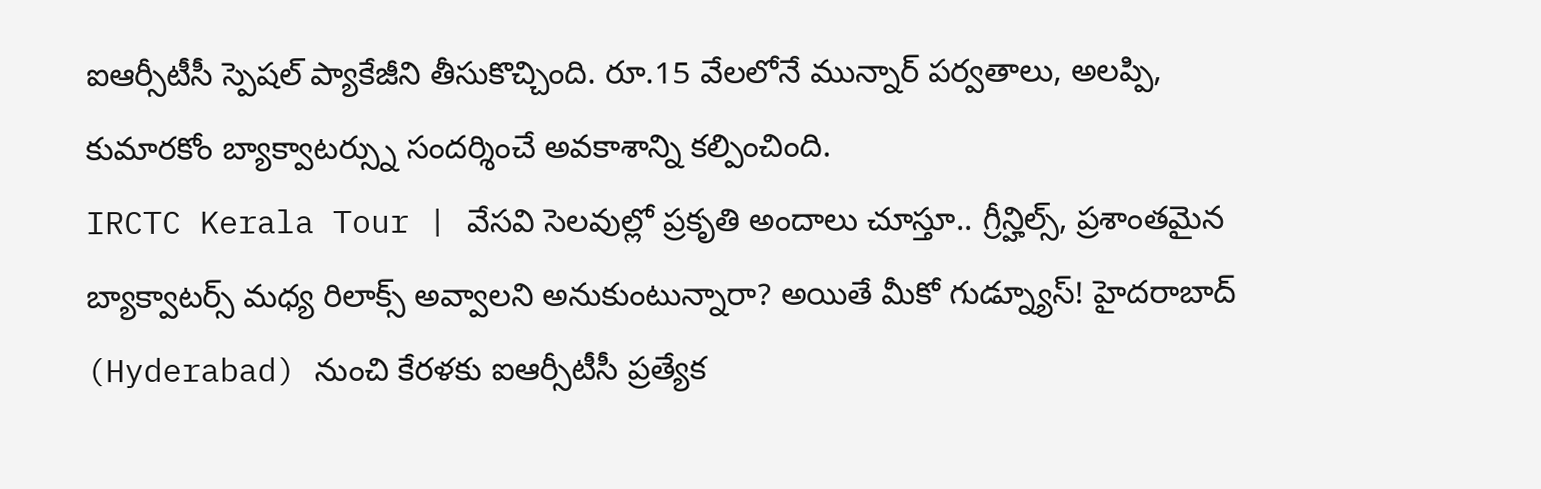ఐఆర్సీటీసీ స్పెషల్ ప్యాకేజీని తీసుకొచ్చింది. రూ.15 వేలలోనే మున్నార్ పర్వతాలు, అలప్పి, కుమారకోం బ్యాక్వాటర్స్ను సందర్శించే అవకాశాన్ని కల్పించింది.
IRCTC Kerala Tour | వేసవి సెలవుల్లో ప్రకృతి అందాలు చూస్తూ.. గ్రీన్హిల్స్, ప్రశాంతమైన బ్యాక్వాటర్స్ మధ్య రిలాక్స్ అవ్వాలని అనుకుంటున్నారా? అయితే మీకో గుడ్న్యూస్! హైదరాబాద్ (Hyderabad) నుంచి కేరళకు ఐఆర్సీటీసీ ప్రత్యేక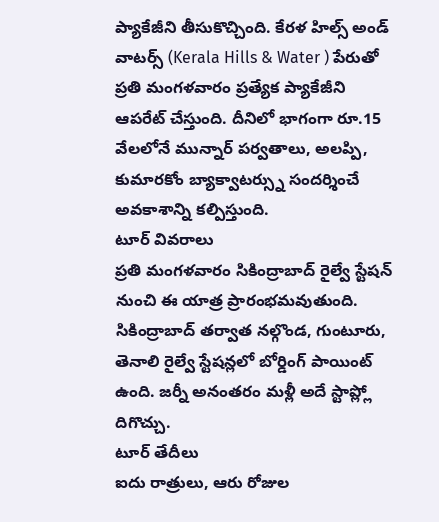ప్యాకేజీని తీసుకొచ్చింది. కేరళ హిల్స్ అండ్ వాటర్స్ (Kerala Hills & Water ) పేరుతో ప్రతి మంగళవారం ప్రత్యేక ప్యాకేజీని ఆపరేట్ చేస్తుంది. దీనిలో భాగంగా రూ.15 వేలలోనే మున్నార్ పర్వతాలు, అలప్పి, కుమారకోం బ్యాక్వాటర్స్ను సందర్శించే అవకాశాన్ని కల్పిస్తుంది.
టూర్ వివరాలు
ప్రతి మంగళవారం సికింద్రాబాద్ రైల్వే స్టేషన్ నుంచి ఈ యాత్ర ప్రారంభమవుతుంది. సికింద్రాబాద్ తర్వాత నల్గొండ, గుంటూరు, తెనాలి రైల్వే స్టేషన్లలో బోర్డింగ్ పాయింట్ ఉంది. జర్నీ అనంతరం మళ్లీ అదే స్టాప్ల్లో దిగొచ్చు.
టూర్ తేదీలు
ఐదు రాత్రులు, ఆరు రోజుల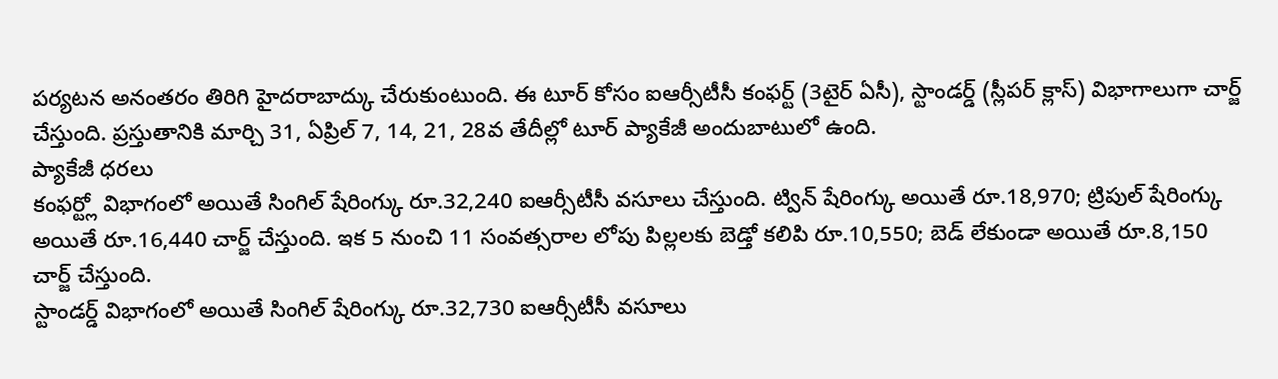పర్యటన అనంతరం తిరిగి హైదరాబాద్కు చేరుకుంటుంది. ఈ టూర్ కోసం ఐఆర్సీటీసీ కంఫర్ట్ (3టైర్ ఏసీ), స్టాండర్డ్ (స్లీపర్ క్లాస్) విభాగాలుగా చార్జ్ చేస్తుంది. ప్రస్తుతానికి మార్చి 31, ఏప్రిల్ 7, 14, 21, 28వ తేదీల్లో టూర్ ప్యాకేజీ అందుబాటులో ఉంది.
ప్యాకేజీ ధరలు
కంఫర్ట్లో విభాగంలో అయితే సింగిల్ షేరింగ్కు రూ.32,240 ఐఆర్సీటీసీ వసూలు చేస్తుంది. ట్విన్ షేరింగ్కు అయితే రూ.18,970; ట్రిపుల్ షేరింగ్కు అయితే రూ.16,440 చార్జ్ చేస్తుంది. ఇక 5 నుంచి 11 సంవత్సరాల లోపు పిల్లలకు బెడ్తో కలిపి రూ.10,550; బెడ్ లేకుండా అయితే రూ.8,150 చార్జ్ చేస్తుంది.
స్టాండర్డ్ విభాగంలో అయితే సింగిల్ షేరింగ్కు రూ.32,730 ఐఆర్సీటీసీ వసూలు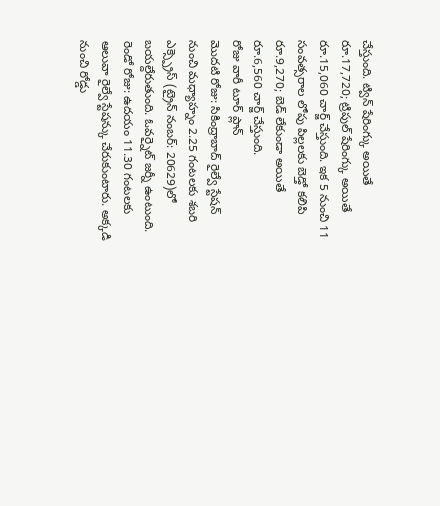చేస్తుంది. ట్విన్ షేరింగ్కు అయితే రూ.17,720; ట్రిపుల్ షేరింగ్కు అయితే రూ.15,060 చార్జ్ చేస్తుంది. ఇక 5 నుంచి 11 సంవత్సరాల లోపు పిల్లలకు బెడ్తో కలిపి రూ.9,270; బెడ్ లేకుండా అయితే రూ.6,560 చార్జ్ చేస్తుంది.
రోజు వారీ టూర్ ప్లాన్
మొదటి రోజు: సికింద్రాబాద్ రైల్వే స్టేషన్ నుంచి మధ్యాహ్నం 2.25 గంటలకు శబరి ఎక్స్ప్రెస్ (ట్రైన్ నంబర్: 20629)లో బయల్దేరుతుంది. ఓవర్నైట్ జర్నీ ఉంటుంది.
రెండో రోజు: ఉదయం 11.30 గంటలకు ఆలువా రైల్వే స్టేషన్కు చేరుకుంటారు. అక్కడి నుంచి రోడ్డు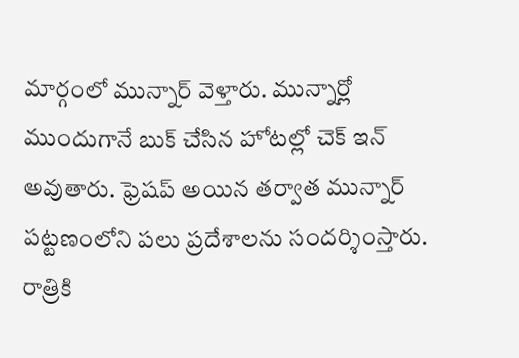మార్గంలో మున్నార్ వెళ్తారు. మున్నార్లో ముందుగానే బుక్ చేసిన హోటల్లో చెక్ ఇన్ అవుతారు. ఫ్రెషప్ అయిన తర్వాత మున్నార్ పట్టణంలోని పలు ప్రదేశాలను సందర్శింస్తారు. రాత్రికి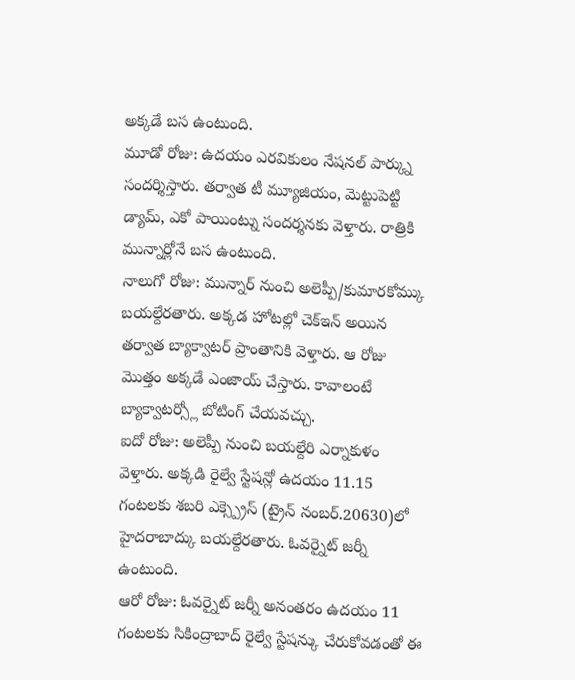అక్కడే బస ఉంటుంది.
మూడో రోజు: ఉదయం ఎరవికులం నేషనల్ పార్క్ను సందర్శిస్తారు. తర్వాత టీ మ్యూజియం, మెట్టుపెట్టి డ్యామ్, ఎకో పాయింట్ను సందర్శనకు వెళ్తారు. రాత్రికి మున్నార్లోనే బస ఉంటుంది.
నాలుగో రోజు: మున్నార్ నుంచి అలెప్పీ/కుమారకోమ్కు బయల్దేరతారు. అక్కడ హోటల్లో చెక్ఇన్ అయిన తర్వాత బ్యాక్వాటర్ ప్రాంతానికి వెళ్తారు. ఆ రోజు మొత్తం అక్కడే ఎంజాయ్ చేస్తారు. కావాలంటే బ్యాక్వాటర్స్లో బోటింగ్ చేయవచ్చు.
ఐదో రోజు: అలెప్పీ నుంచి బయల్దేరి ఎర్నాకుళం వెళ్తారు. అక్కడి రైల్వే స్టేషన్లో ఉదయం 11.15 గంటలకు శబరి ఎక్స్ప్రెస్ (ట్రైన్ నంబర్.20630)లో హైదరాబాద్కు బయల్దేరతారు. ఓవర్నైట్ జర్నీ ఉంటుంది.
ఆరో రోజు: ఓవర్నైట్ జర్నీ అనంతరం ఉదయం 11 గంటలకు సికింద్రాబాద్ రైల్వే స్టేషన్కు చేరుకోవడంతో ఈ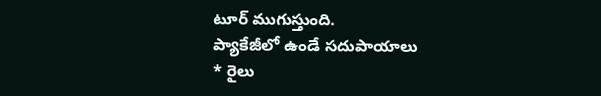టూర్ ముగుస్తుంది.
ప్యాకేజీలో ఉండే సదుపాయాలు
* రైలు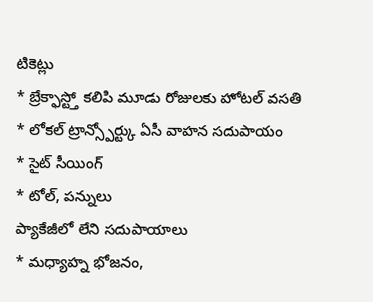టికెట్లు
* బ్రేక్ఫాస్ట్తో కలిపి మూడు రోజులకు హోటల్ వసతి
* లోకల్ ట్రాన్స్పోర్ట్కు ఏసీ వాహన సదుపాయం
* సైట్ సీయింగ్
* టోల్, పన్నులు
ప్యాకేజీలో లేని సదుపాయాలు
* మధ్యాహ్న భోజనం,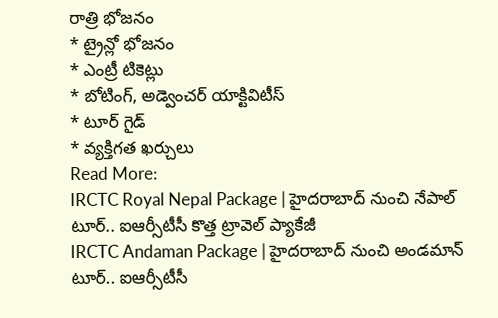రాత్రి భోజనం
* ట్రైన్లో భోజనం
* ఎంట్రీ టికెట్లు
* బోటింగ్, అడ్వెంచర్ యాక్టివిటీస్
* టూర్ గైడ్
* వ్యక్తిగత ఖర్చులు
Read More:
IRCTC Royal Nepal Package | హైదరాబాద్ నుంచి నేపాల్ టూర్.. ఐఆర్సీటీసీ కొత్త ట్రావెల్ ప్యాకేజీ
IRCTC Andaman Package | హైదరాబాద్ నుంచి అండమాన్ టూర్.. ఐఆర్సీటీసీ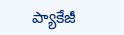ప్యాకేజీ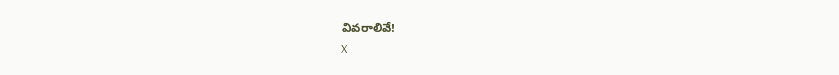వివరాలివే!
X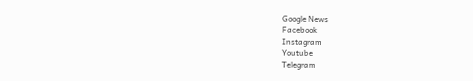Google News
Facebook
Instagram
Youtube
Telegram